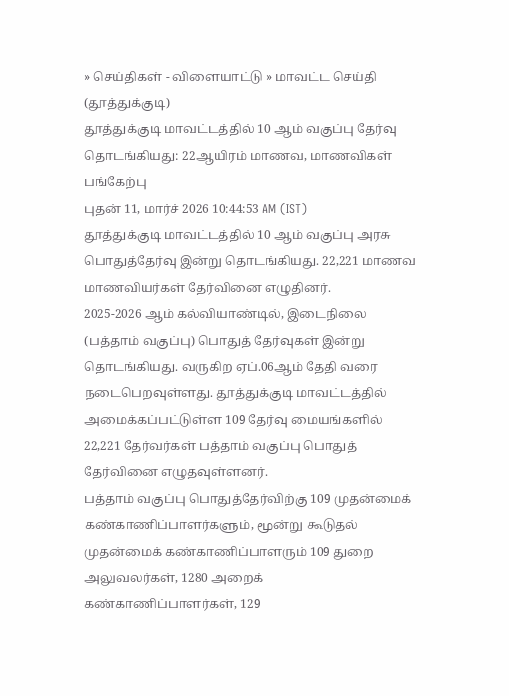» செய்திகள் - விளையாட்டு » மாவட்ட செய்தி (தூத்துக்குடி)
தூத்துக்குடி மாவட்டத்தில் 10 ஆம் வகுப்பு தேர்வு தொடங்கியது: 22ஆயிரம் மாணவ, மாணவிகள் பங்கேற்பு
புதன் 11, மார்ச் 2026 10:44:53 AM (IST)
தூத்துக்குடி மாவட்டத்தில் 10 ஆம் வகுப்பு அரசு பொதுத்தேர்வு இன்று தொடங்கியது. 22,221 மாணவ மாணவியர்கள் தேர்வினை எழுதினர்.
2025-2026 ஆம் கல்வியாண்டில், இடைநிலை (பத்தாம் வகுப்பு) பொதுத் தேர்வுகள் இன்று தொடங்கியது. வருகிற ஏப்.06ஆம் தேதி வரை நடைபெறவுள்ளது. தூத்துக்குடி மாவட்டத்தில் அமைக்கப்பட்டுள்ள 109 தேர்வு மையங்களில் 22,221 தேர்வர்கள் பத்தாம் வகுப்பு பொதுத் தேர்வினை எழுதவுள்ளனர்.
பத்தாம் வகுப்பு பொதுத்தேர்விற்கு 109 முதன்மைக் கண்காணிப்பாளர்களும், மூன்று கூடுதல் முதன்மைக் கண்காணிப்பாளரும் 109 துறை அலுவலர்கள், 1280 அறைக் கண்காணிப்பாளர்கள், 129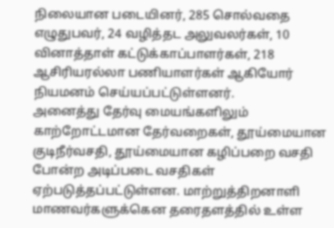நிலையான படையினர், 285 சொல்வதை எழுதுபவர், 24 வழித்தட அலுவலர்கள், 10 வினாத்தாள் கட்டுக்காப்பாளர்கள், 218 ஆசிரியரல்லா பணியாளர்கள் ஆகியோர் நியமனம் செய்யப்பட்டுள்ளனர்.
அனைத்து தேர்வு மையங்களிலும் காற்றோட்டமான தேர்வறைகள், தூய்மையான குடிநீர்வசதி, தூய்மையான கழிப்பறை வசதி போன்ற அடிப்படை வசதிகள் ஏற்படுத்தப்பட்டுள்ளன. மாற்றுத்திறனாளி மாணவர்களுக்கென தரைதளத்தில் உள்ள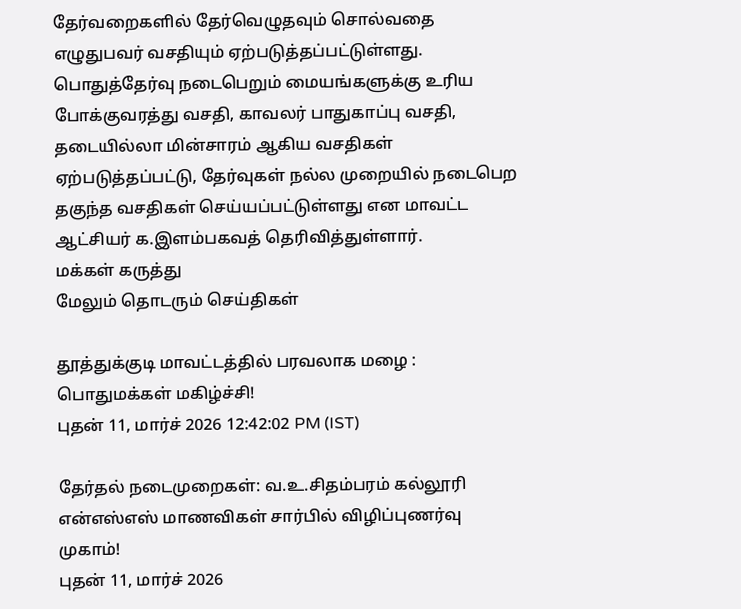தேர்வறைகளில் தேர்வெழுதவும் சொல்வதை எழுதுபவர் வசதியும் ஏற்படுத்தப்பட்டுள்ளது. பொதுத்தேர்வு நடைபெறும் மையங்களுக்கு உரிய போக்குவரத்து வசதி, காவலர் பாதுகாப்பு வசதி, தடையில்லா மின்சாரம் ஆகிய வசதிகள் ஏற்படுத்தப்பட்டு, தேர்வுகள் நல்ல முறையில் நடைபெற தகுந்த வசதிகள் செய்யப்பட்டுள்ளது என மாவட்ட ஆட்சியர் க.இளம்பகவத் தெரிவித்துள்ளார்.
மக்கள் கருத்து
மேலும் தொடரும் செய்திகள்

தூத்துக்குடி மாவட்டத்தில் பரவலாக மழை : பொதுமக்கள் மகிழ்ச்சி!
புதன் 11, மார்ச் 2026 12:42:02 PM (IST)

தேர்தல் நடைமுறைகள்: வ.உ.சிதம்பரம் கல்லூரி என்எஸ்எஸ் மாணவிகள் சார்பில் விழிப்புணர்வு முகாம்!
புதன் 11, மார்ச் 2026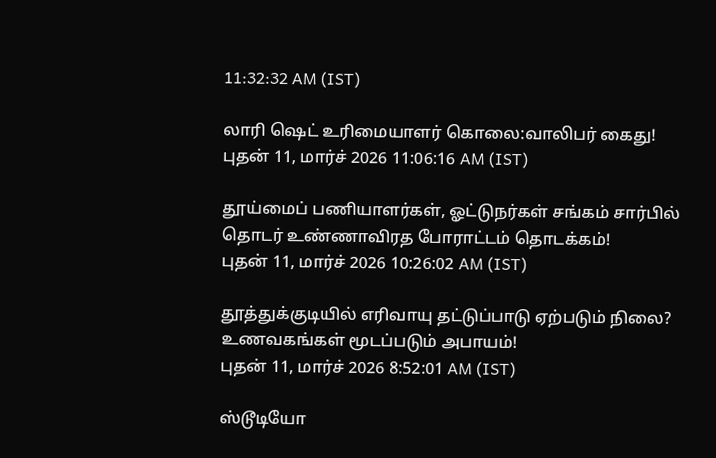11:32:32 AM (IST)

லாரி ஷெட் உரிமையாளர் கொலை:வாலிபர் கைது!
புதன் 11, மார்ச் 2026 11:06:16 AM (IST)

தூய்மைப் பணியாளர்கள், ஓட்டுநர்கள் சங்கம் சார்பில் தொடர் உண்ணாவிரத போராட்டம் தொடக்கம்!
புதன் 11, மார்ச் 2026 10:26:02 AM (IST)

தூத்துக்குடியில் எரிவாயு தட்டுப்பாடு ஏற்படும் நிலை? உணவகங்கள் மூடப்படும் அபாயம்!
புதன் 11, மார்ச் 2026 8:52:01 AM (IST)

ஸ்டூடியோ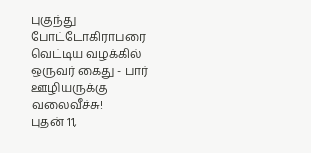புகுந்து போட்டோகிராபரை வெட்டிய வழக்கில் ஒருவர் கைது - பார் ஊழியருக்கு வலைவீச்சு!
புதன் 11,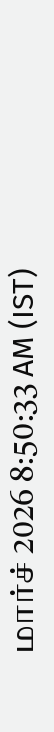மார்ச் 2026 8:50:33 AM (IST)